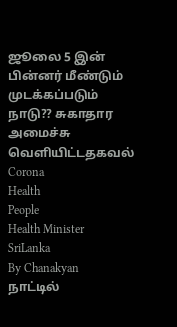ஜூலை 5 இன் பின்னர் மீண்டும் முடக்கப்படும் நாடு?? சுகாதார அமைச்சு வெளியிட்டதகவல்
Corona
Health
People
Health Minister
SriLanka
By Chanakyan
நாட்டில்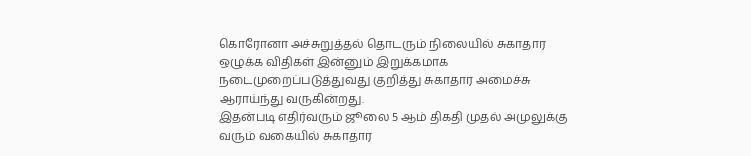கொரோனா அச்சுறுத்தல் தொடரும் நிலையில் சுகாதார ஒழுக்க விதிகள் இன்னும் இறுக்கமாக நடைமுறைப்படுத்துவது குறித்து சுகாதார அமைச்சு ஆராய்ந்து வருகின்றது.
இதன்படி எதிர்வரும் ஜூலை 5 ஆம் திகதி முதல் அமுலுக்கு வரும் வகையில் சுகாதார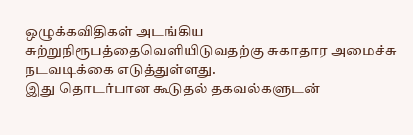ஒழுக்கவிதிகள் அடங்கிய சுற்றுநிரூபத்தைவெளியிடுவதற்கு சுகாதார அமைச்சு நடவடிக்கை எடுத்துள்ளது.
இது தொடர்பான கூடுதல் தகவல்களுடன்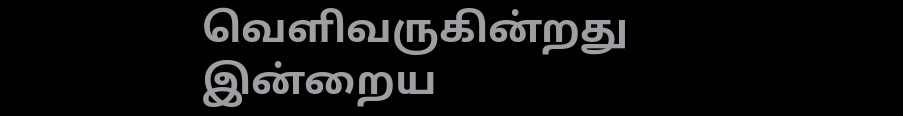வெளிவருகின்றது இன்றைய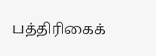பத்திரிகைக்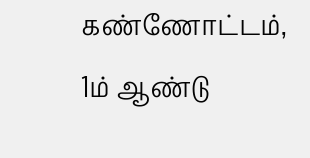கண்ணோட்டம்,
1ம் ஆண்டு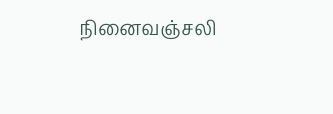நினைவஞ்சலி